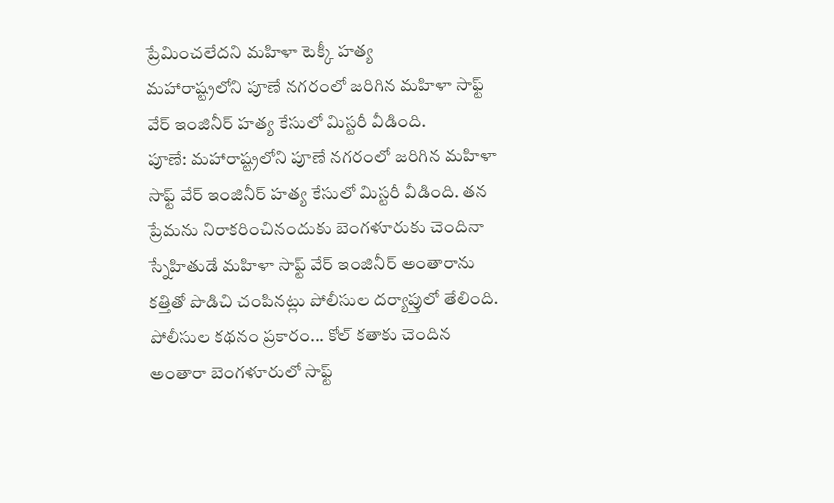ప్రేమించలేదని మహిళా టెక్కీ హత్య
మహారాష్ట్రలోని పూణే నగరంలో జరిగిన మహిళా సాఫ్ట్ వేర్ ఇంజినీర్ హత్య కేసులో మిస్టరీ వీడింది.
పూణే: మహారాష్ట్రలోని పూణే నగరంలో జరిగిన మహిళా సాఫ్ట్ వేర్ ఇంజినీర్ హత్య కేసులో మిస్టరీ వీడింది. తన ప్రేమను నిరాకరించినందుకు బెంగళూరుకు చెందినా స్నేహితుడే మహిళా సాఫ్ట్ వేర్ ఇంజినీర్ అంతారాను కత్తితో పొడిచి చంపినట్లు పోలీసుల దర్యాప్తులో తేలింది.
పోలీసుల కథనం ప్రకారం... కోల్ కతాకు చెందిన అంతారా బెంగళూరులో సాఫ్ట్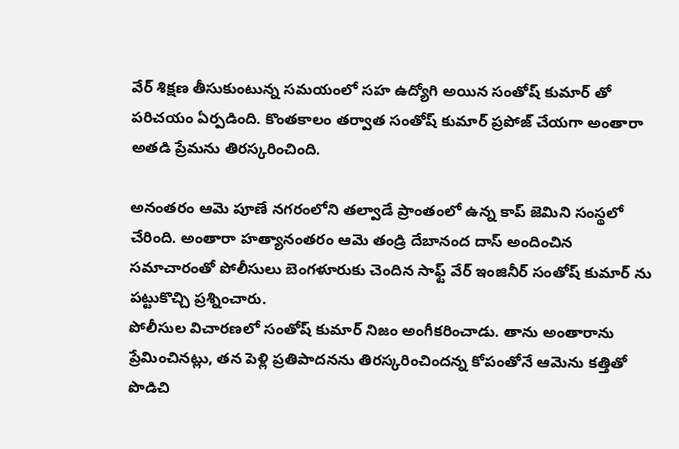వేర్ శిక్షణ తీసుకుంటున్న సమయంలో సహ ఉద్యోగి అయిన సంతోష్ కుమార్ తో పరిచయం ఏర్పడింది. కొంతకాలం తర్వాత సంతోష్ కుమార్ ప్రపోజ్ చేయగా అంతారా అతడి ప్రేమను తిరస్కరించింది.

అనంతరం ఆమె పూణే నగరంలోని తల్వాడే ప్రాంతంలో ఉన్న కాప్ జెమిని సంస్థలో చేరింది. అంతారా హత్యానంతరం ఆమె తండ్రి దేబానంద దాస్ అందించిన సమాచారంతో పోలీసులు బెంగళూరుకు చెందిన సాఫ్ట్ వేర్ ఇంజినీర్ సంతోష్ కుమార్ ను పట్టుకొచ్చి ప్రశ్నించారు.
పోలీసుల విచారణలో సంతోష్ కుమార్ నిజం అంగీకరించాడు. తాను అంతారాను ప్రేమించినట్లు, తన పెళ్లి ప్రతిపాదనను తిరస్కరించిందన్న కోపంతోనే ఆమెను కత్తితో పొడిచి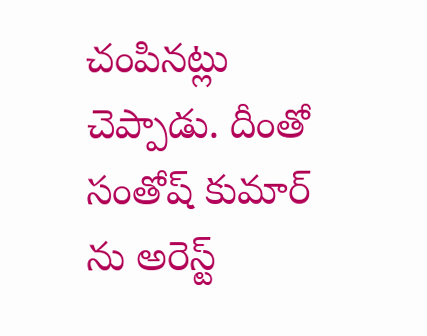చంపినట్లు చెప్పాడు. దీంతో సంతోష్ కుమార్ ను అరెస్ట్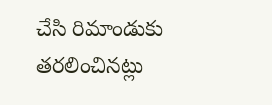చేసి రిమాండుకు తరలించినట్లు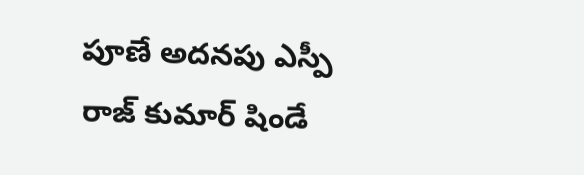పూణే అదనపు ఎస్పీ రాజ్ కుమార్ షిండే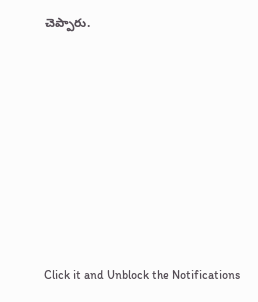చెప్పారు.












Click it and Unblock the Notifications